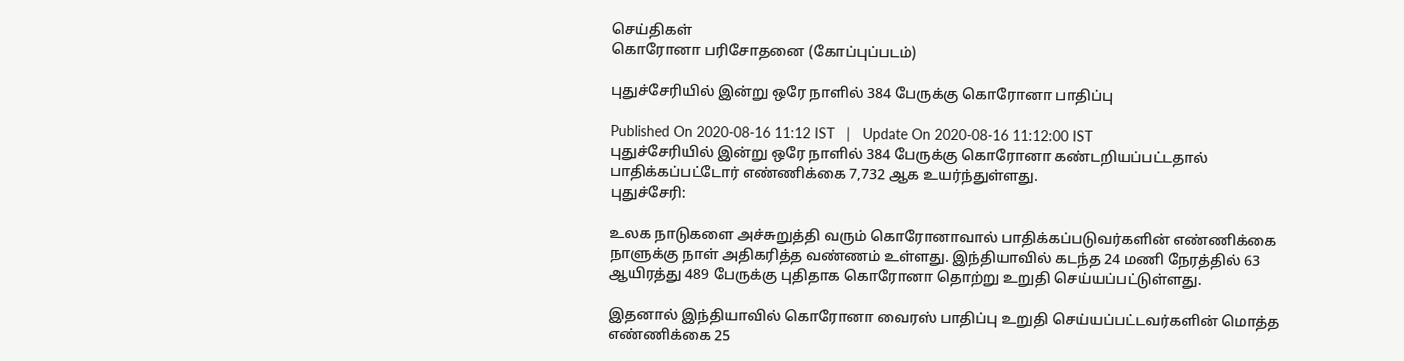செய்திகள்
கொரோனா பரிசோதனை (கோப்புப்படம்)

புதுச்சேரியில் இன்று ஒரே நாளில் 384 பேருக்கு கொரோனா பாதிப்பு

Published On 2020-08-16 11:12 IST   |   Update On 2020-08-16 11:12:00 IST
புதுச்சேரியில் இன்று ஒரே நாளில் 384 பேருக்கு கொரோனா கண்டறியப்பட்டதால் பாதிக்கப்பட்டோர் எண்ணிக்கை 7,732 ஆக உயர்ந்துள்ளது.
புதுச்சேரி:

உலக நாடுகளை அச்சுறுத்தி வரும் கொரோனாவால் பாதிக்கப்படுவர்களின் எண்ணிக்கை நாளுக்கு நாள் அதிகரித்த வண்ணம் உள்ளது. இந்தியாவில் கடந்த 24 மணி நேரத்தில் 63 ஆயிரத்து 489 பேருக்கு புதிதாக கொரோனா தொற்று உறுதி செய்யப்பட்டுள்ளது.

இதனால் இந்தியாவில் கொரோனா வைரஸ் பாதிப்பு உறுதி செய்யப்பட்டவர்களின் மொத்த எண்ணிக்கை 25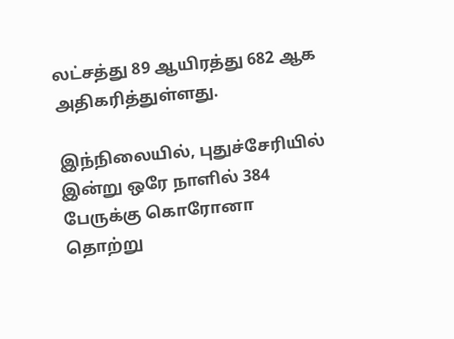லட்சத்து 89 ஆயிரத்து 682 ஆக அதிகரித்துள்ளது.

இந்நிலையில், புதுச்சேரியில் இன்று ஒரே நாளில் 384 பேருக்கு கொரோனா தொற்று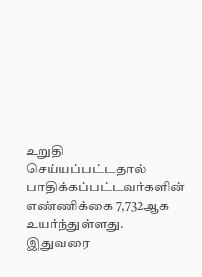உறுதி செய்யப்பட்டதால் பாதிக்கப்பட்டவர்களின் எண்ணிக்கை 7,732ஆக உயர்ந்துள்ளது. இதுவரை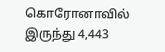கொரோனாவில் இருந்து 4,443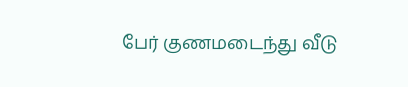பேர் குணமடைந்து வீடு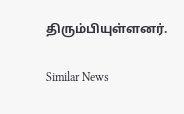திரும்பியுள்ளனர்.

Similar News